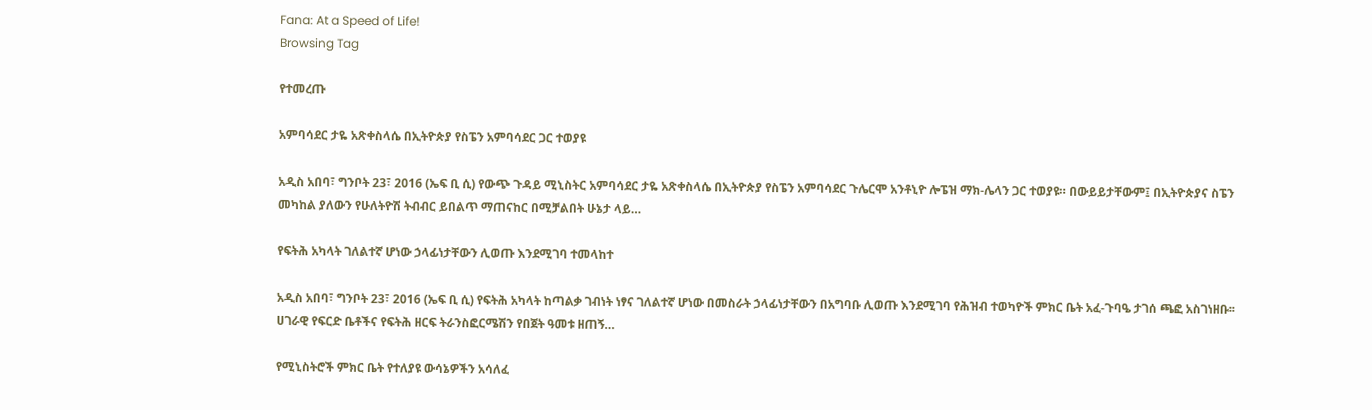Fana: At a Speed of Life!
Browsing Tag

የተመረጡ

አምባሳደር ታዬ አጽቀስላሴ በኢትዮጵያ የስፔን አምባሳደር ጋር ተወያዩ

አዲስ አበባ፣ ግንቦት 23፣ 2016 (ኤፍ ቢ ሲ) የውጭ ጉዳይ ሚኒስትር አምባሳደር ታዬ አጽቀስላሴ በኢትዮጵያ የስፔን አምባሳደር ጉሌርሞ አንቶኒዮ ሎፔዝ ማክ-ሌላን ጋር ተወያዩ። በውይይታቸውም፤ በኢትዮጵያና ስፔን መካከል ያለውን የሁለትዮሽ ትብብር ይበልጥ ማጠናከር በሚቻልበት ሁኔታ ላይ…

የፍትሕ አካላት ገለልተኛ ሆነው ኃላፊነታቸውን ሊወጡ እንደሚገባ ተመላከተ

አዲስ አበባ፣ ግንቦት 23፣ 2016 (ኤፍ ቢ ሲ) የፍትሕ አካላት ከጣልቃ ገብነት ነፃና ገለልተኛ ሆነው በመስራት ኃላፊነታቸውን በአግባቡ ሊወጡ እንደሚገባ የሕዝብ ተወካዮች ምክር ቤት አፈ-ጉባዔ ታገሰ ጫፎ አስገነዘቡ፡፡ ሀገራዊ የፍርድ ቤቶችና የፍትሕ ዘርፍ ትራንስፎርሜሽን የበጀት ዓመቱ ዘጠኝ…

የሚኒስትሮች ምክር ቤት የተለያዩ ውሳኔዎችን አሳለፈ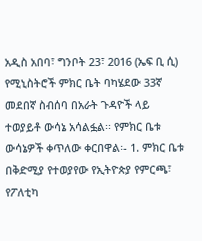አዲስ አበባ፣ ግንቦት 23፣ 2016 (ኤፍ ቢ ሲ) የሚኒስትሮች ምክር ቤት ባካሄደው 33ኛ መደበኛ ስብሰባ በአራት ጉዳዮች ላይ ተወያይቶ ውሳኔ አሳልፏል፡፡ የምክር ቤቱ ውሳኔዎች ቀጥለው ቀርበዋል፡- 1. ምክር ቤቱ በቅድሚያ የተወያየው የኢትዮጵያ የምርጫ፣ የፖለቲካ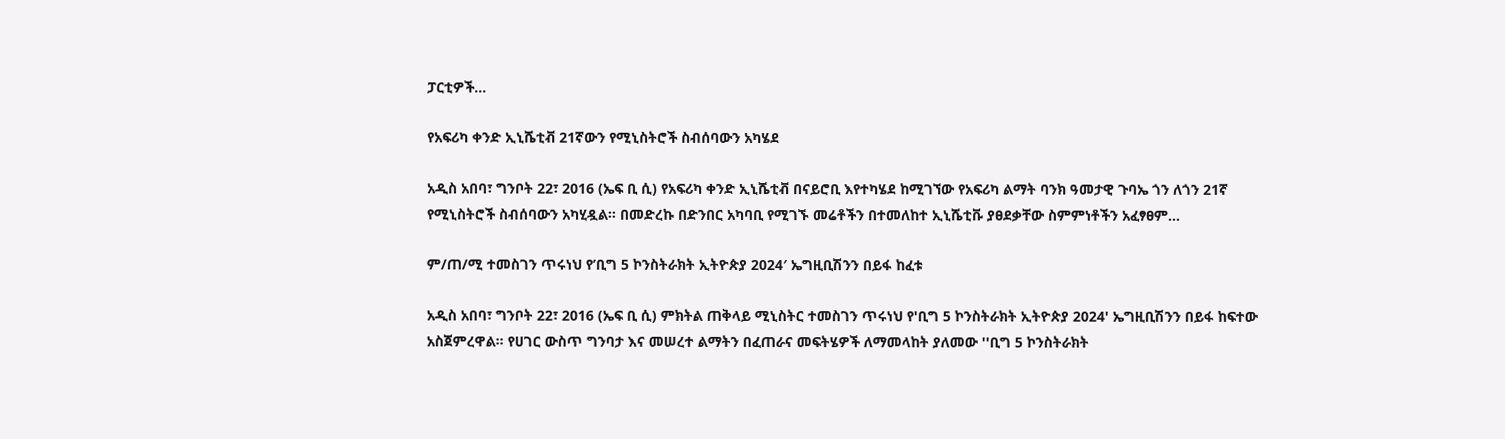ፓርቲዎች…

የአፍሪካ ቀንድ ኢኒሼቲቭ 21ኛውን የሚኒስትሮች ስብሰባውን አካሄደ

አዲስ አበባ፣ ግንቦት 22፣ 2016 (ኤፍ ቢ ሲ) የአፍሪካ ቀንድ ኢኒሼቲቭ በናይሮቢ እየተካሄደ ከሚገኘው የአፍሪካ ልማት ባንክ ዓመታዊ ጉባኤ ጎን ለጎን 21ኛ የሚኒስትሮች ስብሰባውን አካሂዷል፡፡ በመድረኩ በድንበር አካባቢ የሚገኙ መሬቶችን በተመለከተ ኢኒሼቲቩ ያፀደቃቸው ስምምነቶችን አፈፃፀም…

ም/ጠ/ሚ ተመስገን ጥሩነህ የ’ቢግ 5 ኮንስትራክት ኢትዮጵያ 2024′ ኤግዚቢሽንን በይፋ ከፈቱ

አዲስ አበባ፣ ግንቦት 22፣ 2016 (ኤፍ ቢ ሲ) ምክትል ጠቅላይ ሚኒስትር ተመስገን ጥሩነህ የ'ቢግ 5 ኮንስትራክት ኢትዮጵያ 2024' ኤግዚቢሽንን በይፋ ከፍተው አስጀምረዋል። የሀገር ውስጥ ግንባታ እና መሠረተ ልማትን በፈጠራና መፍትሄዎች ለማመላከት ያለመው ''ቢግ 5 ኮንስትራክት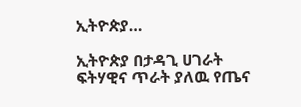ኢትዮጵያ…

ኢትዮጵያ በታዳጊ ሀገራት ፍትሃዊና ጥራት ያለዉ የጤና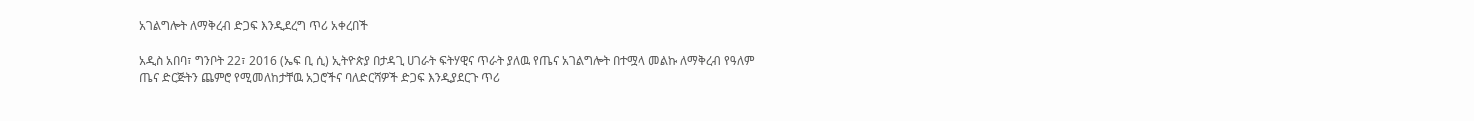አገልግሎት ለማቅረብ ድጋፍ እንዲደረግ ጥሪ አቀረበች

አዲስ አበባ፣ ግንቦት 22፣ 2016 (ኤፍ ቢ ሲ) ኢትዮጵያ በታዳጊ ሀገራት ፍትሃዊና ጥራት ያለዉ የጤና አገልግሎት በተሟላ መልኩ ለማቅረብ የዓለም ጤና ድርጅትን ጨምሮ የሚመለከታቸዉ አጋሮችና ባለድርሻዎች ድጋፍ እንዲያደርጉ ጥሪ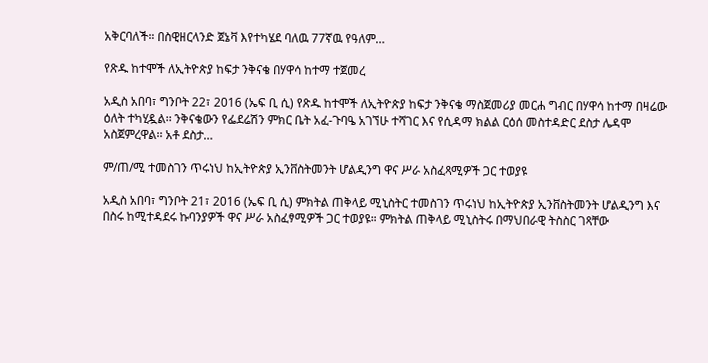አቅርባለች። በስዊዘርላንድ ጀኔቫ እየተካሄደ ባለዉ 77ኛዉ የዓለም…

የጽዱ ከተሞች ለኢትዮጵያ ከፍታ ንቅናቄ በሃዋሳ ከተማ ተጀመረ

አዲስ አበባ፣ ግንቦት 22፣ 2016 (ኤፍ ቢ ሲ) የጽዱ ከተሞች ለኢትዮጵያ ከፍታ ንቅናቄ ማስጀመሪያ መርሐ ግብር በሃዋሳ ከተማ በዛሬው ዕለት ተካሂዷል፡፡ ንቅናቄውን የፌደሬሽን ምክር ቤት አፈ-ጉባዔ አገኘሁ ተሻገር እና የሲዳማ ክልል ርዕሰ መስተዳድር ደስታ ሌዳሞ አስጀምረዋል፡፡ አቶ ደስታ…

ም/ጠ/ሚ ተመስገን ጥሩነህ ከኢትዮጵያ ኢንቨስትመንት ሆልዲንግ ዋና ሥራ አስፈጻሚዎች ጋር ተወያዩ

አዲስ አበባ፣ ግንቦት 21፣ 2016 (ኤፍ ቢ ሲ) ምክትል ጠቅላይ ሚኒስትር ተመስገን ጥሩነህ ከኢትዮጵያ ኢንቨስትመንት ሆልዲንግ እና በስሩ ከሚተዳደሩ ኩባንያዎች ዋና ሥራ አስፈፃሚዎች ጋር ተወያዩ። ምክትል ጠቅላይ ሚኒስትሩ በማህበራዊ ትስስር ገጻቸው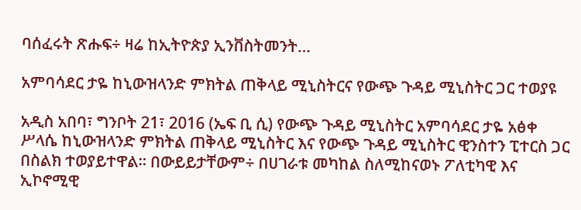ባሰፈሩት ጽሑፍ÷ ዛሬ ከኢትዮጵያ ኢንቨስትመንት…

አምባሳደር ታዬ ከኒውዝላንድ ምክትል ጠቅላይ ሚኒስትርና የውጭ ጉዳይ ሚኒስትር ጋር ተወያዩ

አዲስ አበባ፣ ግንቦት 21፣ 2016 (ኤፍ ቢ ሲ) የውጭ ጉዳይ ሚኒስትር አምባሳደር ታዬ አፅቀ ሥላሴ ከኒውዝላንድ ምክትል ጠቅላይ ሚኒስትር እና የውጭ ጉዳይ ሚኒስትር ዊንስተን ፒተርስ ጋር በስልክ ተወያይተዋል፡፡ በውይይታቸውም÷ በሀገራቱ መካከል ስለሚከናወኑ ፖለቲካዊ እና ኢኮኖሚዊ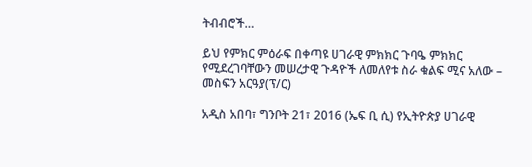ትብብሮች…

ይህ የምክር ምዕራፍ በቀጣዩ ሀገራዊ ምክክር ጉባዔ ምክክር የሚደረገባቸውን መሠረታዊ ጉዳዮች ለመለየቱ ስራ ቁልፍ ሚና አለው – መስፍን አርዓያ(ፕ/ር)

አዲስ አበባ፣ ግንቦት 21፣ 2016 (ኤፍ ቢ ሲ) የኢትዮጵያ ሀገራዊ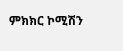ምክክር ኮሚሽን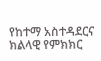የከተማ አስተዳደርና ክልላዊ የምክክር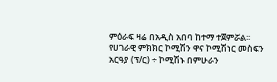ምዕራፍ ዛሬ በአዲስ አበባ ከተማ ተጀምሯል፡፡ የሀገራዊ ምክክር ኮሚሽን ዋና ኮሚሽነር መስፍን አርዓያ (ፕ/ር) ÷ ኮሚሽኑ በምሁራን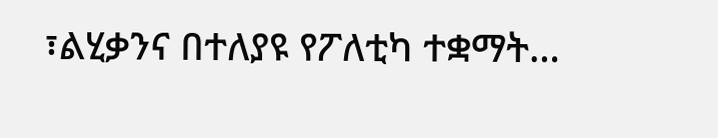፣ልሂቃንና በተለያዩ የፖለቲካ ተቋማት…